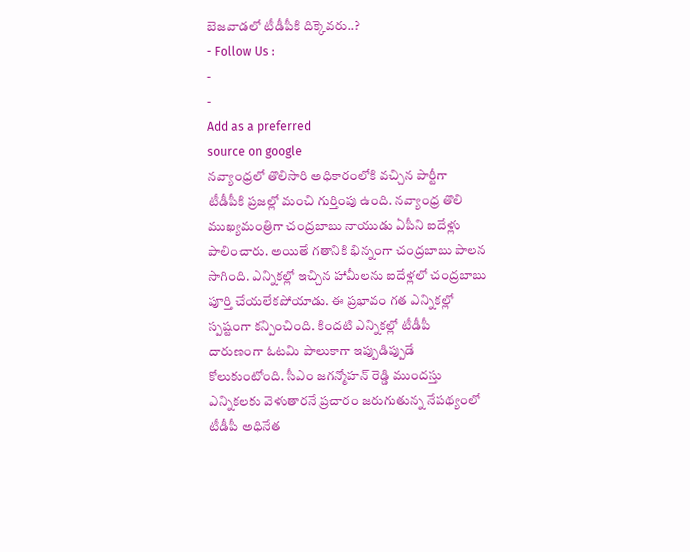బెజవాడలో టీడీపీకి దిక్కెవరు..?
- Follow Us :
-
-
Add as a preferred
source on google
నవ్యాంధ్రలో తొలిసారి అధికారంలోకి వచ్చిన పార్టీగా టీడీపీకి ప్రజల్లో మంచి గుర్తింపు ఉంది. నవ్యాంధ్ర తొలి ముఖ్యమంత్రిగా చంద్రబాబు నాయుడు ఏపీని ఐదేళ్లు పాలించారు. అయితే గతానికి భిన్నంగా చంద్రబాబు పాలన సాగింది. ఎన్నికల్లో ఇచ్చిన హామీలను ఐదేళ్లలో చంద్రబాబు పూర్తి చేయలేకపోయాడు. ఈ ప్రభావం గత ఎన్నికల్లో స్పష్టంగా కన్పించింది. కిందటి ఎన్నికల్లో టీడీపీ దారుణంగా ఓటమి పాలుకాగా ఇప్పుడిప్పుడే కోలుకుంటోంది. సీఎం జగన్మోహన్ రెడ్డి ముందస్తు ఎన్నికలకు వెళుతారనే ప్రచారం జరుగుతున్న నేపథ్యంలో టీడీపీ అధినేత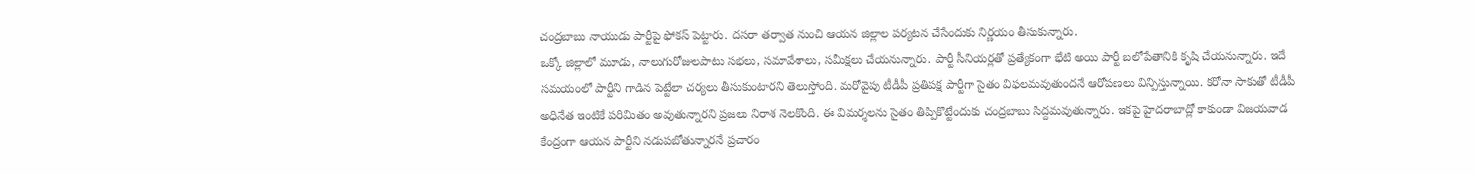చంద్రబాబు నాయుడు పార్టీపై ఫోకస్ పెట్టారు. దసరా తర్వాత నుంచి ఆయన జిల్లాల పర్యటన చేసేందుకు నిర్ణయం తీసుకున్నారు.
ఒక్కో జిల్లాలో మూడు, నాలుగురోజులపాటు సభలు, సమావేశాలు, సమీక్షలు చేయనున్నారు. పార్టీ సీనియర్లతో ప్రత్యేకంగా భేటి అయి పార్టీ బలోపేతానికి కృషి చేయనున్నారు. ఇదే సమయంలో పార్టీని గాడిన పెట్టేలా చర్యలు తీసుకుంటారని తెలుస్తోంది. మరోవైపు టీడీపీ ప్రతిపక్ష పార్టీగా సైతం విఫలమవుతుందనే ఆరోపణలు విన్పిస్తున్నాయి. కరోనా సాకుతో టీడీపీ అధినేత ఇంటికే పరిమితం అవుతున్నారని ప్రజలు నిరాశ నెలకొంది. ఈ విమర్శలను సైతం తిప్పికొట్టేందుకు చంద్రబాబు సిద్దమవుతున్నారు. ఇకపై హైదరాబాద్లో కాకుండా విజయవాడ కేంద్రంగా ఆయన పార్టీని నడుపబోతున్నారనే ప్రచారం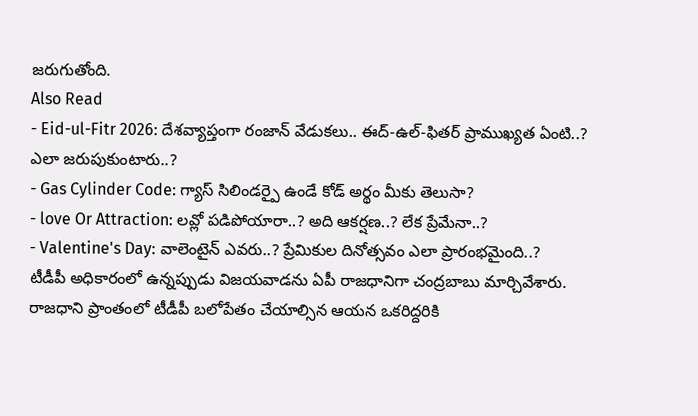జరుగుతోంది.
Also Read
- Eid-ul-Fitr 2026: దేశవ్యాప్తంగా రంజాన్ వేడుకలు.. ఈద్-ఉల్-ఫితర్ ప్రాముఖ్యత ఏంటి..? ఎలా జరుపుకుంటారు..?
- Gas Cylinder Code: గ్యాస్ సిలిండర్పై ఉండే కోడ్ అర్థం మీకు తెలుసా?
- love Or Attraction: లవ్లో పడిపోయారా..? అది ఆకర్షణ..? లేక ప్రేమేనా..?
- Valentine's Day: వాలెంటైన్ ఎవరు..? ప్రేమికుల దినోత్సవం ఎలా ప్రారంభమైంది..?
టీడీపీ అధికారంలో ఉన్నప్పుడు విజయవాడను ఏపీ రాజధానిగా చంద్రబాబు మార్చివేశారు. రాజధాని ప్రాంతంలో టీడీపీ బలోపేతం చేయాల్సిన ఆయన ఒకరిద్దరికి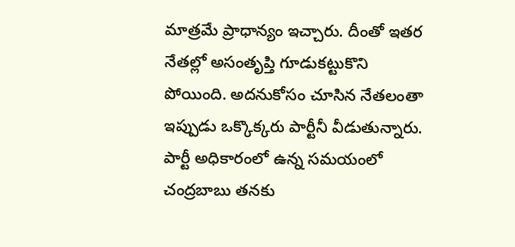మాత్రమే ప్రాధాన్యం ఇచ్చారు. దీంతో ఇతర నేతల్లో అసంతృప్తి గూడుకట్టుకొని పోయింది. అదనుకోసం చూసిన నేతలంతా ఇప్పుడు ఒక్కొక్కరు పార్టీనీ వీడుతున్నారు. పార్టీ అధికారంలో ఉన్న సమయంలో చంద్రబాబు తనకు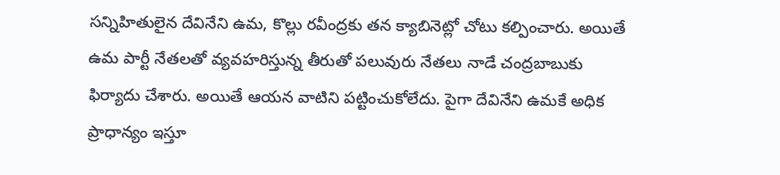సన్నిహితులైన దేవినేని ఉమ, కొల్లు రవీంద్రకు తన క్యాబినెట్లో చోటు కల్పించారు. అయితే ఉమ పార్టీ నేతలతో వ్యవహరిస్తున్న తీరుతో పలువురు నేతలు నాడే చంద్రబాబుకు ఫిర్యాదు చేశారు. అయితే ఆయన వాటిని పట్టించుకోలేదు. పైగా దేవినేని ఉమకే అధిక ప్రాధాన్యం ఇస్తూ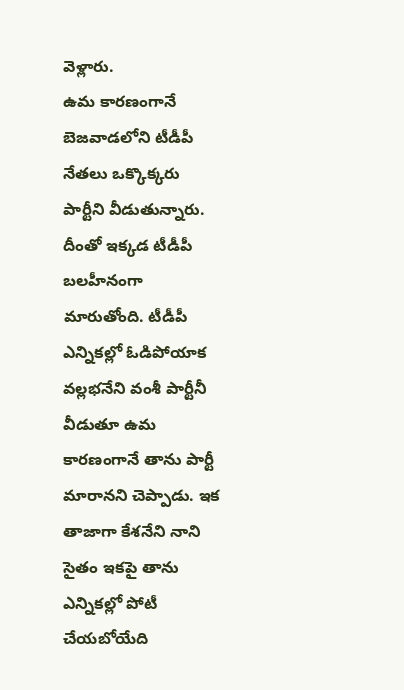వెళ్లారు.
ఉమ కారణంగానే బెజవాడలోని టీడీపీ నేతలు ఒక్కొక్కరు పార్టీని వీడుతున్నారు. దీంతో ఇక్కడ టీడీపీ బలహీనంగా మారుతోంది. టీడీపీ ఎన్నికల్లో ఓడిపోయాక వల్లభనేని వంశీ పార్టీనీ వీడుతూ ఉమ కారణంగానే తాను పార్టీ మారానని చెప్పాడు. ఇక తాజాగా కేశనేని నాని సైతం ఇకపై తాను ఎన్నికల్లో పోటీ చేయబోయేది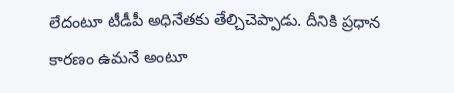లేదంటూ టీడీపీ అధినేతకు తేల్చిచెప్పాడు. దీనికి ప్రధాన కారణం ఉమనే అంటూ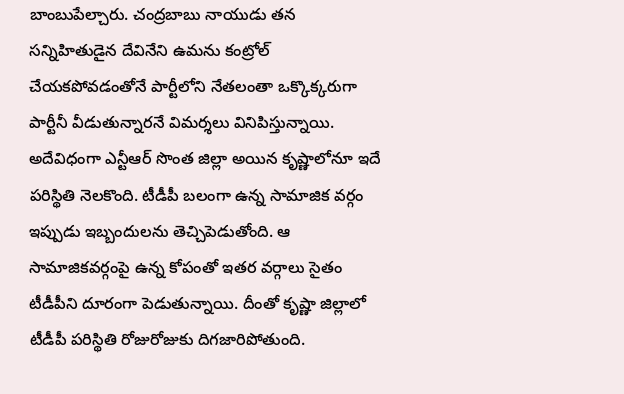బాంబుపేల్చారు. చంద్రబాబు నాయుడు తన సన్నిహితుడైన దేవినేని ఉమను కంట్రోల్ చేయకపోవడంతోనే పార్టీలోని నేతలంతా ఒక్కొక్కరుగా పార్టీనీ వీడుతున్నారనే విమర్శలు వినిపిస్తున్నాయి.
అదేవిధంగా ఎన్టీఆర్ సొంత జిల్లా అయిన కృష్ణాలోనూ ఇదే పరిస్థితి నెలకొంది. టీడీపీ బలంగా ఉన్న సామాజిక వర్గం ఇప్పుడు ఇబ్బందులను తెచ్చిపెడుతోంది. ఆ సామాజికవర్గంపై ఉన్న కోపంతో ఇతర వర్గాలు సైతం టీడీపీని దూరంగా పెడుతున్నాయి. దీంతో కృష్ణా జిల్లాలో టీడీపీ పరిస్థితి రోజురోజుకు దిగజారిపోతుంది.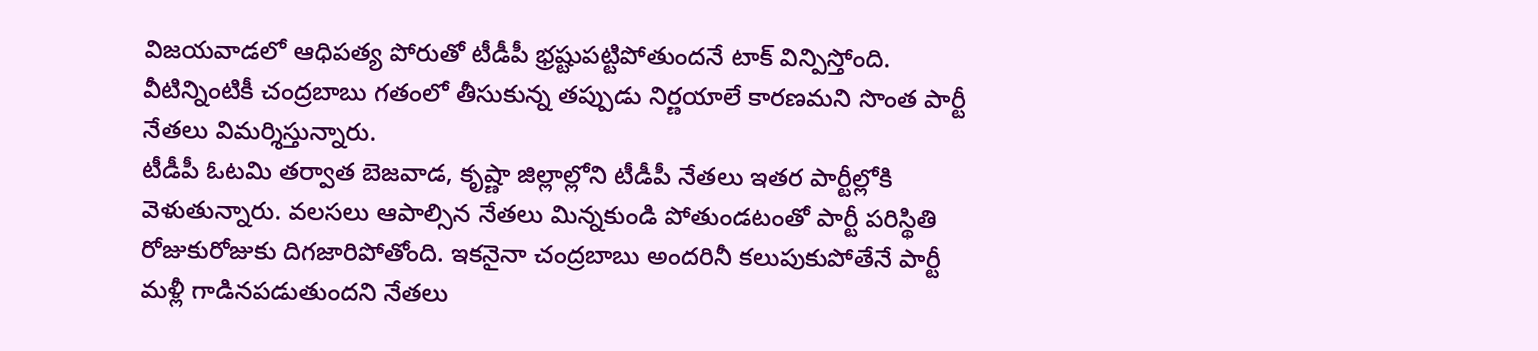విజయవాడలో ఆధిపత్య పోరుతో టీడీపీ భ్రష్టుపట్టిపోతుందనే టాక్ విన్పిస్తోంది. వీటిన్నింటికీ చంద్రబాబు గతంలో తీసుకున్న తప్పుడు నిర్ణయాలే కారణమని సొంత పార్టీ నేతలు విమర్శిస్తున్నారు.
టీడీపీ ఓటమి తర్వాత బెజవాడ, కృష్ణా జిల్లాల్లోని టీడీపీ నేతలు ఇతర పార్టీల్లోకి వెళుతున్నారు. వలసలు ఆపాల్సిన నేతలు మిన్నకుండి పోతుండటంతో పార్టీ పరిస్థితి రోజుకురోజుకు దిగజారిపోతోంది. ఇకనైనా చంద్రబాబు అందరినీ కలుపుకుపోతేనే పార్టీ మళ్లీ గాడినపడుతుందని నేతలు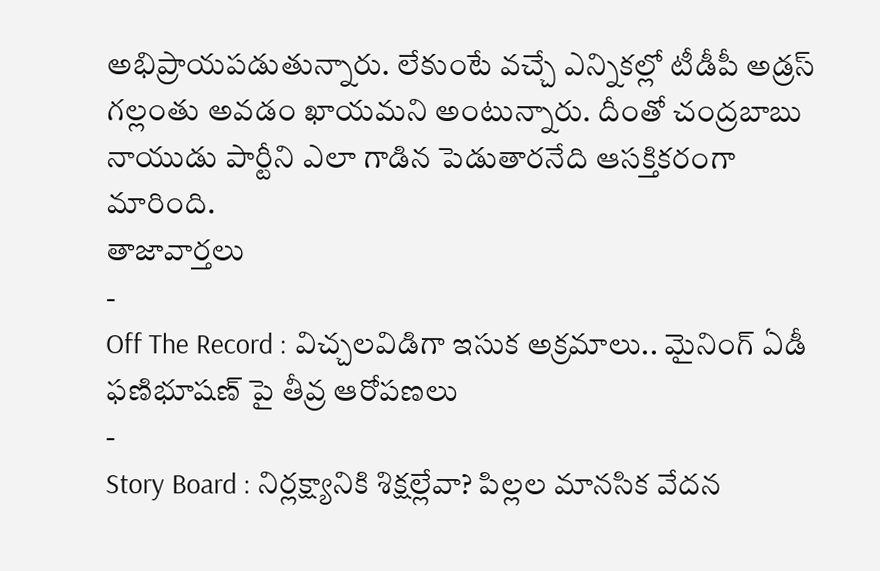అభిప్రాయపడుతున్నారు. లేకుంటే వచ్చే ఎన్నికల్లో టీడీపీ అడ్రస్ గల్లంతు అవడం ఖాయమని అంటున్నారు. దీంతో చంద్రబాబు నాయుడు పార్టీని ఎలా గాడిన పెడుతారనేది ఆసక్తికరంగా మారింది.
తాజావార్తలు
-
Off The Record : విచ్చలవిడిగా ఇసుక అక్రమాలు.. మైనింగ్ ఏడీ ఫణిభూషణ్ పై తీవ్ర ఆరోపణలు
-
Story Board : నిర్లక్ష్యానికి శిక్షల్లేవా? పిల్లల మానసిక వేదన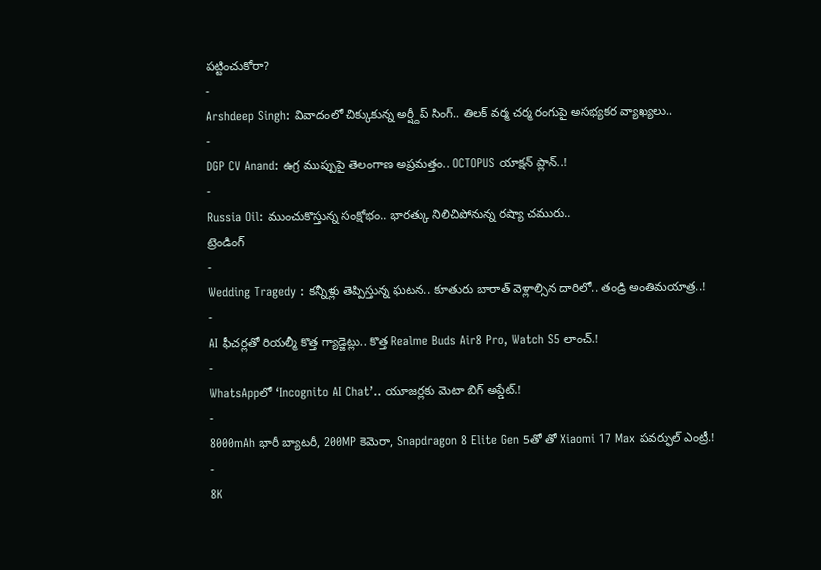పట్టించుకోరా?
-
Arshdeep Singh: వివాదంలో చిక్కుకున్న అర్ష్దీప్ సింగ్.. తిలక్ వర్మ చర్మ రంగుపై అసభ్యకర వ్యాఖ్యలు..
-
DGP CV Anand: ఉగ్ర ముప్పుపై తెలంగాణ అప్రమత్తం.. OCTOPUS యాక్షన్ ప్లాన్..!
-
Russia Oil: ముంచుకొస్తున్న సంక్షోభం.. భారత్కు నిలిచిపోనున్న రష్యా చమురు..
ట్రెండింగ్
-
Wedding Tragedy : కన్నీళ్లు తెప్పిస్తున్న ఘటన.. కూతురు బారాత్ వెళ్లాల్సిన దారిలో.. తండ్రి అంతిమయాత్ర..!
-
AI ఫీచర్లతో రియల్మీ కొత్త గ్యాడ్జెట్లు.. కొత్త Realme Buds Air8 Pro, Watch S5 లాంచ్.!
-
WhatsAppలో ‘Incognito AI Chat’.. యూజర్లకు మెటా బిగ్ అప్డేట్.!
-
8000mAh భారీ బ్యాటరీ, 200MP కెమెరా, Snapdragon 8 Elite Gen 5తో తో Xiaomi 17 Max పవర్ఫుల్ ఎంట్రీ.!
-
8K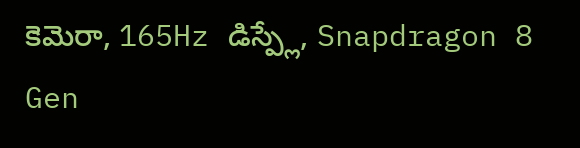కెమెరా, 165Hz డిస్ప్లే, Snapdragon 8 Gen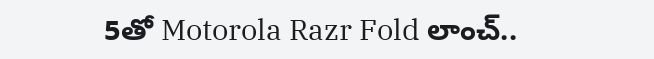5తో Motorola Razr Fold లాంచ్..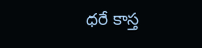ధరే కాస్త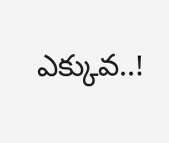ఎక్కువ..!